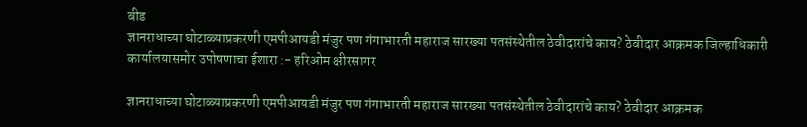बीड
ज्ञानराधाच्या घोटाळ्याप्रकरणी एमपीआयडी मंजुर पण गंगाभारती महाराज सारख्या पतसंस्थेतील ठेवीदारांचे काय? ठेवीदार आक्रमक जिल्हाधिकारी कार्यालयासमोर उपोषणाचा ईशारा :- हरिओम क्षीरसागर

ज्ञानराधाच्या घोटाळ्याप्रकरणी एमपीआयडी मंजुर पण गंगाभारती महाराज सारख्या पतसंस्थेतील ठेवीदारांचे काय? ठेवीदार आक्रमक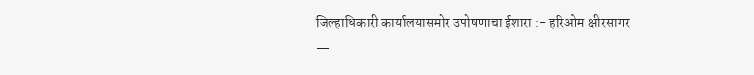जिल्हाधिकारी कार्यालयासमोर उपोषणाचा ईशारा :- हरिओम क्षीरसागर
—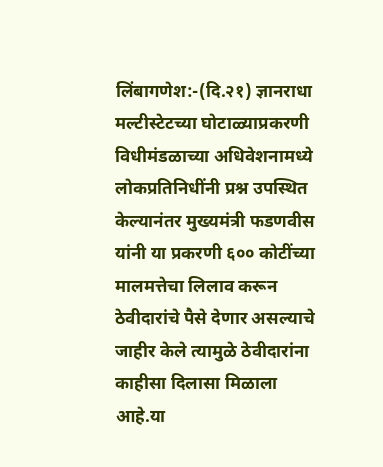लिंबागणेश:-(दि.२१) ज्ञानराधा मल्टीस्टेटच्या घोटाळ्याप्रकरणी विधीमंडळाच्या अधिवेशनामध्ये लोकप्रतिनिधींनी प्रश्न उपस्थित केल्यानंतर मुख्यमंत्री फडणवीस यांनी या प्रकरणी ६०० कोटींच्या मालमत्तेचा लिलाव करून ठेवीदारांचे पैसे देणार असल्याचे जाहीर केले त्यामुळे ठेवीदारांना काहीसा दिलासा मिळाला आहे.या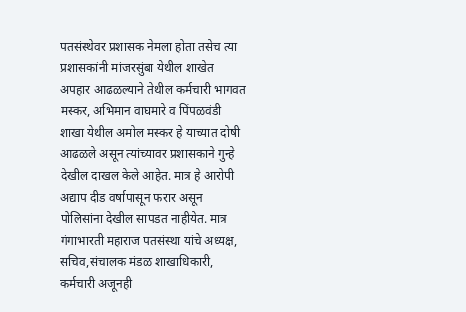पतसंस्थेवर प्रशासक नेमला होता तसेच त्या प्रशासकांनी मांजरसुंबा येथील शाखेत अपहार आढळल्याने तेथील कर्मचारी भागवत मस्कर, अभिमान वाघमारे व पिंपळवंडी शाखा येथील अमोल मस्कर हे याच्यात दोषी आढळले असून त्यांच्यावर प्रशासकाने गुन्हे देखील दाखल केले आहेत. मात्र हे आरोपी अद्याप दीड वर्षापासून फरार असून पोलिसांना देखील सापडत नाहीयेत. मात्र गंगाभारती महाराज पतसंस्था यांचे अध्यक्ष, सचिव,संचालक मंडळ शाखाधिकारी, कर्मचारी अजूनही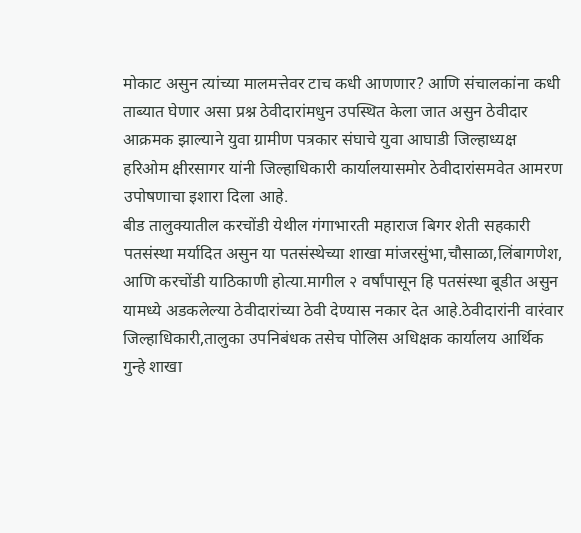मोकाट असुन त्यांच्या मालमत्तेवर टाच कधी आणणार? आणि संचालकांना कधी ताब्यात घेणार असा प्रश्न ठेवीदारांमधुन उपस्थित केला जात असुन ठेवीदार आक्रमक झाल्याने युवा ग्रामीण पत्रकार संघाचे युवा आघाडी जिल्हाध्यक्ष हरिओम क्षीरसागर यांनी जिल्हाधिकारी कार्यालयासमोर ठेवीदारांसमवेत आमरण उपोषणाचा इशारा दिला आहे.
बीड तालुक्यातील करचोंडी येथील गंगाभारती महाराज बिगर शेती सहकारी पतसंस्था मर्यादित असुन या पतसंस्थेच्या शाखा मांजरसुंभा,चौसाळा,लिंबागणेश, आणि करचोंडी याठिकाणी होत्या.मागील २ वर्षांपासून हि पतसंस्था बूडीत असुन यामध्ये अडकलेल्या ठेवीदारांच्या ठेवी देण्यास नकार देत आहे.ठेवीदारांनी वारंवार जिल्हाधिकारी,तालुका उपनिबंधक तसेच पोलिस अधिक्षक कार्यालय आर्थिक गुन्हे शाखा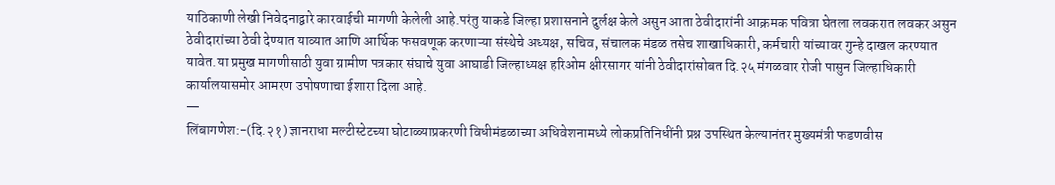याठिकाणी लेखी निवेदनाद्वारे कारवाईची मागणी केलेली आहे.परंतु याकडे जिल्हा प्रशासनाने दुर्लक्ष केले असुन आता ठेवीदारांनी आक्रमक पवित्रा घेतला लवकरात लवकर असुन ठेवीदारांच्या ठेवी देण्यात याव्यात आणि आर्थिक फसवणूक करणाऱ्या संस्थेचे अध्यक्ष, सचिव, संचालक मंडळ तसेच शाखाधिकारी, कर्मचारी यांच्यावर गुन्हे दाखल करण्यात यावेत.या प्रमुख मागणीसाठी युवा ग्रामीण पत्रकार संघाचे युवा आघाडी जिल्हाध्यक्ष हरिओम क्षीरसागर यांनी ठेवीदारांसोबत दि.२५ मंगळवार रोजी पासुन जिल्हाधिकारी कार्यालयासमोर आमरण उपोषणाचा ईशारा दिला आहे.
—
लिंबागणेश:-(दि.२१) ज्ञानराधा मल्टीस्टेटच्या घोटाळ्याप्रकरणी विधीमंडळाच्या अधिवेशनामध्ये लोकप्रतिनिधींनी प्रश्न उपस्थित केल्यानंतर मुख्यमंत्री फडणवीस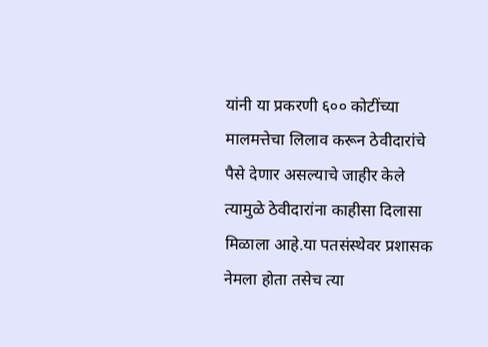यांनी या प्रकरणी ६०० कोटींच्या मालमत्तेचा लिलाव करून ठेवीदारांचे पैसे देणार असल्याचे जाहीर केले त्यामुळे ठेवीदारांना काहीसा दिलासा मिळाला आहे.या पतसंस्थेवर प्रशासक नेमला होता तसेच त्या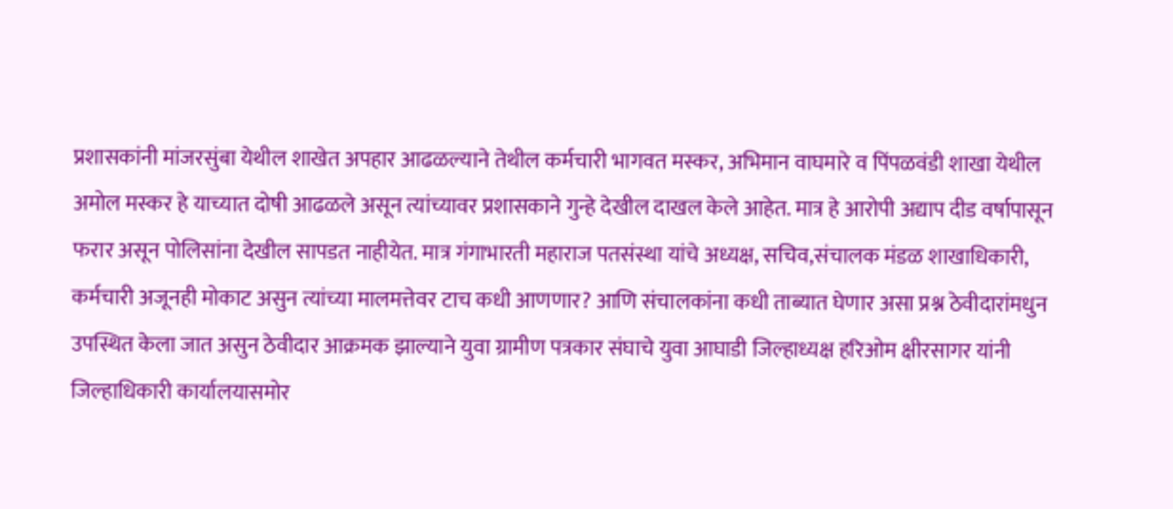प्रशासकांनी मांजरसुंबा येथील शाखेत अपहार आढळल्याने तेथील कर्मचारी भागवत मस्कर, अभिमान वाघमारे व पिंपळवंडी शाखा येथील अमोल मस्कर हे याच्यात दोषी आढळले असून त्यांच्यावर प्रशासकाने गुन्हे देखील दाखल केले आहेत. मात्र हे आरोपी अद्याप दीड वर्षापासून फरार असून पोलिसांना देखील सापडत नाहीयेत. मात्र गंगाभारती महाराज पतसंस्था यांचे अध्यक्ष, सचिव,संचालक मंडळ शाखाधिकारी, कर्मचारी अजूनही मोकाट असुन त्यांच्या मालमत्तेवर टाच कधी आणणार? आणि संचालकांना कधी ताब्यात घेणार असा प्रश्न ठेवीदारांमधुन उपस्थित केला जात असुन ठेवीदार आक्रमक झाल्याने युवा ग्रामीण पत्रकार संघाचे युवा आघाडी जिल्हाध्यक्ष हरिओम क्षीरसागर यांनी जिल्हाधिकारी कार्यालयासमोर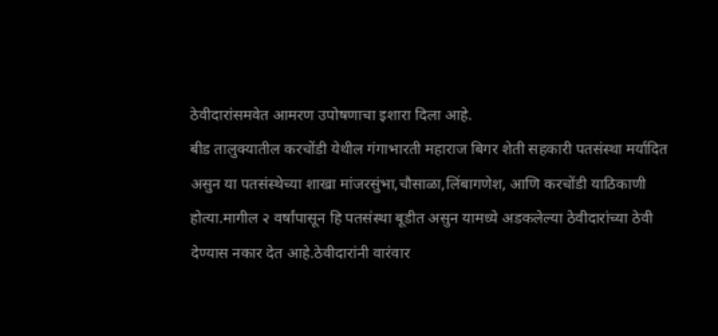ठेवीदारांसमवेत आमरण उपोषणाचा इशारा दिला आहे.
बीड तालुक्यातील करचोंडी येथील गंगाभारती महाराज बिगर शेती सहकारी पतसंस्था मर्यादित असुन या पतसंस्थेच्या शाखा मांजरसुंभा,चौसाळा,लिंबागणेश, आणि करचोंडी याठिकाणी होत्या.मागील २ वर्षांपासून हि पतसंस्था बूडीत असुन यामध्ये अडकलेल्या ठेवीदारांच्या ठेवी देण्यास नकार देत आहे.ठेवीदारांनी वारंवार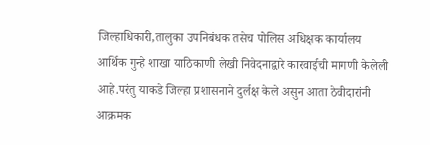जिल्हाधिकारी,तालुका उपनिबंधक तसेच पोलिस अधिक्षक कार्यालय आर्थिक गुन्हे शाखा याठिकाणी लेखी निवेदनाद्वारे कारवाईची मागणी केलेली आहे.परंतु याकडे जिल्हा प्रशासनाने दुर्लक्ष केले असुन आता ठेवीदारांनी आक्रमक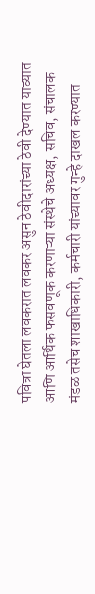पवित्रा घेतला लवकरात लवकर असुन ठेवीदारांच्या ठेवी देण्यात याव्यात आणि आर्थिक फसवणूक करणाऱ्या संस्थेचे अध्यक्ष, सचिव, संचालक मंडळ तसेच शाखाधिकारी, कर्मचारी यांच्यावर गुन्हे दाखल करण्यात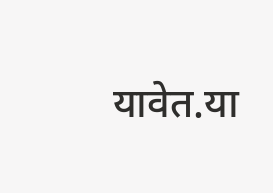यावेत.या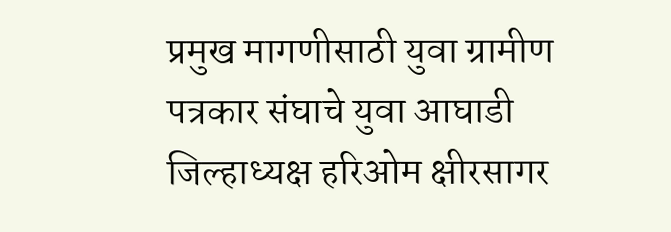प्रमुख मागणीसाठी युवा ग्रामीण पत्रकार संघाचे युवा आघाडी जिल्हाध्यक्ष हरिओम क्षीरसागर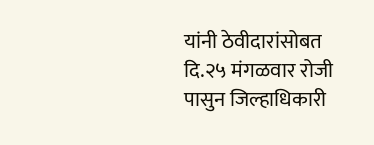यांनी ठेवीदारांसोबत दि.२५ मंगळवार रोजी पासुन जिल्हाधिकारी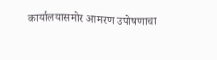कार्यालयासमोर आमरण उपोषणाचा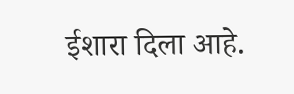ईशारा दिला आहे.